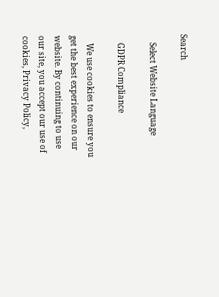Search

    Select Website Language

    GDPR Compliance

    We use cookies to ensure you get the best experience on our website. By continuing to use our site, you accept our use of cookies, Privacy Policy,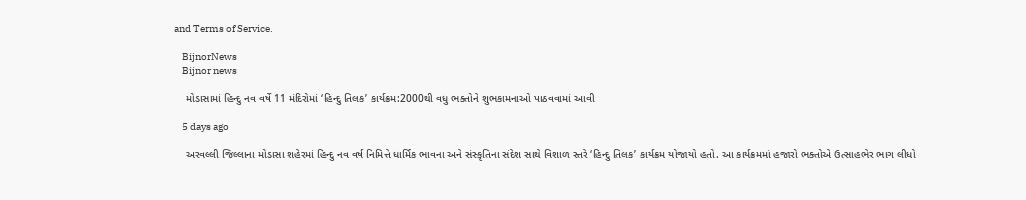and Terms of Service.

    BijnorNews
    Bijnor news

    મોડાસામાં હિન્દુ નવ વર્ષે 11 મંદિરોમાં ‘હિન્દુ તિલક’ કાર્યક્રમ:2000થી વધુ ભક્તોને શુભકામનાઓ પાઠવવામાં આવી

    5 days ago

    અરવલ્લી જિલ્લાના મોડાસા શહેરમાં હિન્દુ નવ વર્ષ નિમિત્તે ધાર્મિક ભાવના અને સંસ્કૃતિના સંદેશ સાથે વિશાળ સ્તરે ‘હિન્દુ તિલક’ કાર્યક્રમ યોજાયો હતો. આ કાર્યક્રમમાં હજારો ભક્તોએ ઉત્સાહભેર ભાગ લીધો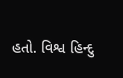હતો. વિશ્વ હિન્દુ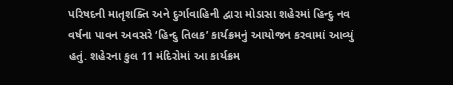પરિષદની માતૃશક્તિ અને દુર્ગાવાહિની દ્વારા મોડાસા શહેરમાં હિન્દુ નવ વર્ષના પાવન અવસરે ‘હિન્દુ તિલક’ કાર્યક્રમનું આયોજન કરવામાં આવ્યું હતું. શહેરના કુલ 11 મંદિરોમાં આ કાર્યક્રમ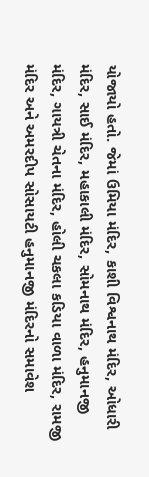યોજાયો હતો. જેમાં ઉમિયા મંદિર, કાશી વિશ્વનાથ મંદિર, ઓધારી મંદિર, સાઈ મંદિર, મહાકાલી મંદિર, સોમનાથ મંદિર, હનુમાનજી મંદિર, ગાયત્રી ચેતના મંદિર, હોલી ચકલા કડિયા વાળા મંદિર, રામજી મંદિર અને અમરદીપ સોસાયટી હનુમાનજી મંદિરનો સમાવેશ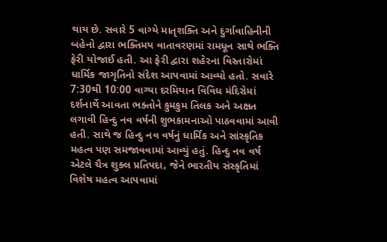થાય છે. સવારે 5 વાગ્યે માતૃશક્તિ અને દુર્ગાવાહિનીની બહેનો દ્વારા ભક્તિમય વાતાવરણમાં રામધૂન સાથે ભક્તિ ફેરી યોજાઈ હતી. આ ફેરી દ્વારા શહેરના વિસ્તારોમાં ધાર્મિક જાગૃતિનો સંદેશ આપવામાં આવ્યો હતો. સવારે 7:30થી 10:00 વાગ્યા દરમિયાન વિવિધ મંદિરોમાં દર્શનાર્થે આવતા ભક્તોને કુમકુમ તિલક અને અક્ષત લગાવી હિન્દુ નવ વર્ષની શુભકામનાઓ પાઠવવામાં આવી હતી. સાથે જ હિન્દુ નવ વર્ષનું ધાર્મિક અને સાંસ્કૃતિક મહત્વ પણ સમજાવવામાં આવ્યું હતું. હિન્દુ નવ વર્ષ એટલે ચૈત્ર શુક્લ પ્રતિપદા, જેને ભારતીય સંસ્કૃતિમાં વિશેષ મહત્વ આપવામાં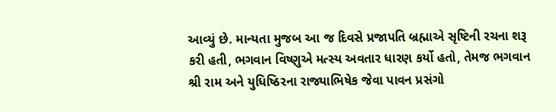આવ્યું છે. માન્યતા મુજબ આ જ દિવસે પ્રજાપતિ બ્રહ્માએ સૃષ્ટિની રચના શરૂ કરી હતી, ભગવાન વિષ્ણુએ મત્સ્ય અવતાર ધારણ કર્યો હતો, તેમજ ભગવાન શ્રી રામ અને યુધિષ્ઠિરના રાજ્યાભિષેક જેવા પાવન પ્રસંગો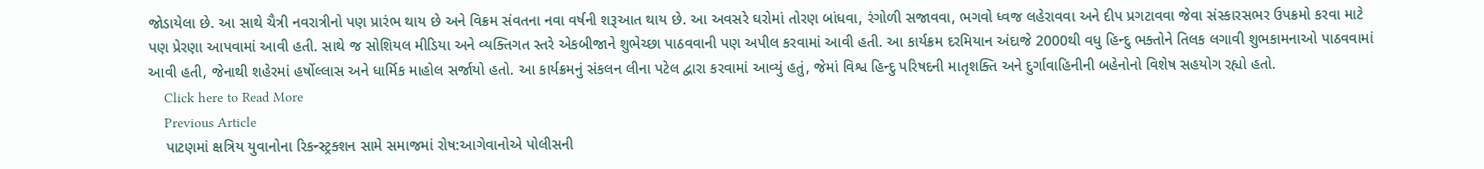જોડાયેલા છે. આ સાથે ચૈત્રી નવરાત્રીનો પણ પ્રારંભ થાય છે અને વિક્રમ સંવતના નવા વર્ષની શરૂઆત થાય છે. આ અવસરે ઘરોમાં તોરણ બાંધવા, રંગોળી સજાવવા, ભગવો ધ્વજ લહેરાવવા અને દીપ પ્રગટાવવા જેવા સંસ્કારસભર ઉપક્રમો કરવા માટે પણ પ્રેરણા આપવામાં આવી હતી. સાથે જ સોશિયલ મીડિયા અને વ્યક્તિગત સ્તરે એકબીજાને શુભેચ્છા પાઠવવાની પણ અપીલ કરવામાં આવી હતી. આ કાર્યક્રમ દરમિયાન અંદાજે 2000થી વધુ હિન્દુ ભક્તોને તિલક લગાવી શુભકામનાઓ પાઠવવામાં આવી હતી, જેનાથી શહેરમાં હર્ષોલ્લાસ અને ધાર્મિક માહોલ સર્જાયો હતો. આ કાર્યક્રમનું સંકલન લીના પટેલ દ્વારા કરવામાં આવ્યું હતું, જેમાં વિશ્વ હિન્દુ પરિષદની માતૃશક્તિ અને દુર્ગાવાહિનીની બહેનોનો વિશેષ સહયોગ રહ્યો હતો.
    Click here to Read More
    Previous Article
    પાટણમાં ક્ષત્રિય યુવાનોના રિકન્સ્ટ્રક્શન સામે સમાજમાં રોષ:આગેવાનોએ પોલીસની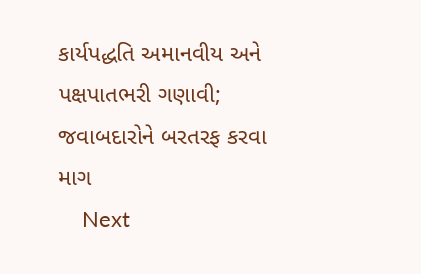કાર્યપદ્ધતિ અમાનવીય અને પક્ષપાતભરી ગણાવી; જવાબદારોને બરતરફ કરવા માગ
    Next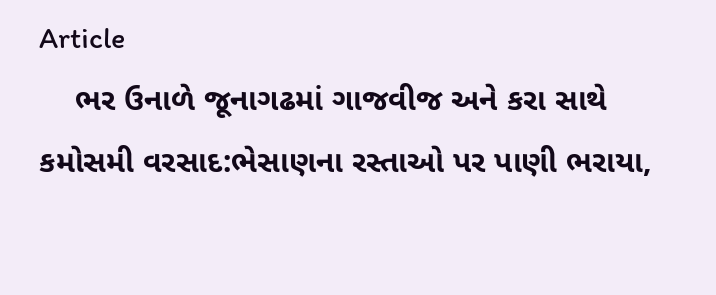Article
    ભર ઉનાળે જૂનાગઢમાં ગાજવીજ અને કરા સાથે કમોસમી વરસાદ:ભેસાણના રસ્તાઓ પર પાણી ભરાયા,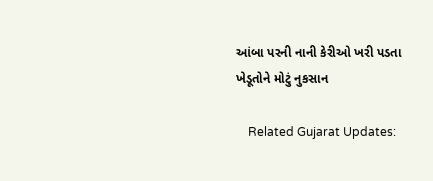આંબા પરની નાની કેરીઓ ખરી પડતા ખેડૂતોને મોટું નુકસાન

    Related Gujarat Updates: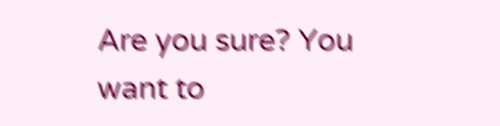Are you sure? You want to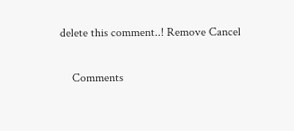delete this comment..! Remove Cancel

    Comments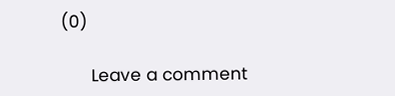(0)

      Leave a comment